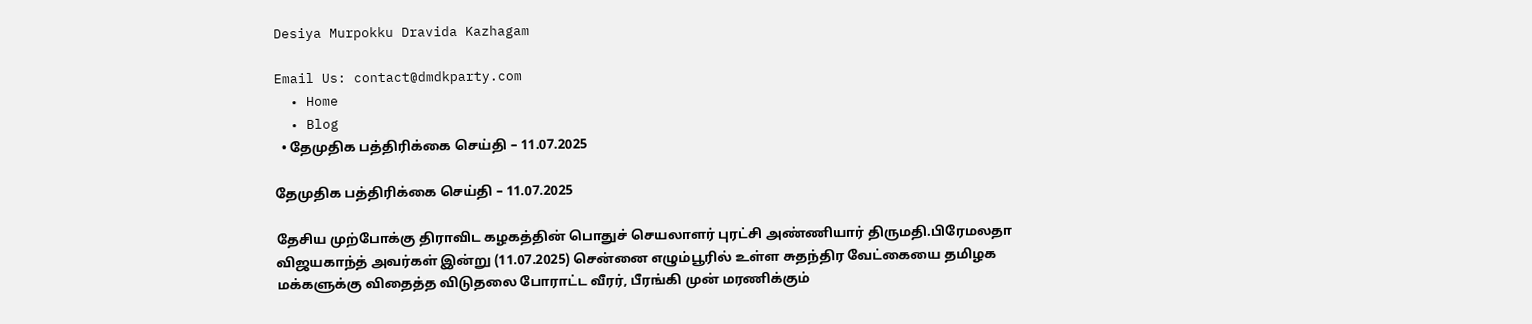Desiya Murpokku Dravida Kazhagam

Email Us: contact@dmdkparty.com
  • Home
  • Blog
  • தேமுதிக பத்திரிக்கை செய்தி – 11.07.2025

தேமுதிக பத்திரிக்கை செய்தி – 11.07.2025

தேசிய முற்போக்கு திராவிட கழகத்தின் பொதுச் செயலாளர் புரட்சி அண்ணியார் திருமதி.பிரேமலதா விஜயகாந்த் அவர்கள் இன்று (11.07.2025) சென்னை எழும்பூரில் உள்ள சுதந்திர வேட்கையை தமிழக மக்களுக்கு விதைத்த விடுதலை போராட்ட வீரர், பீரங்கி முன் மரணிக்கும்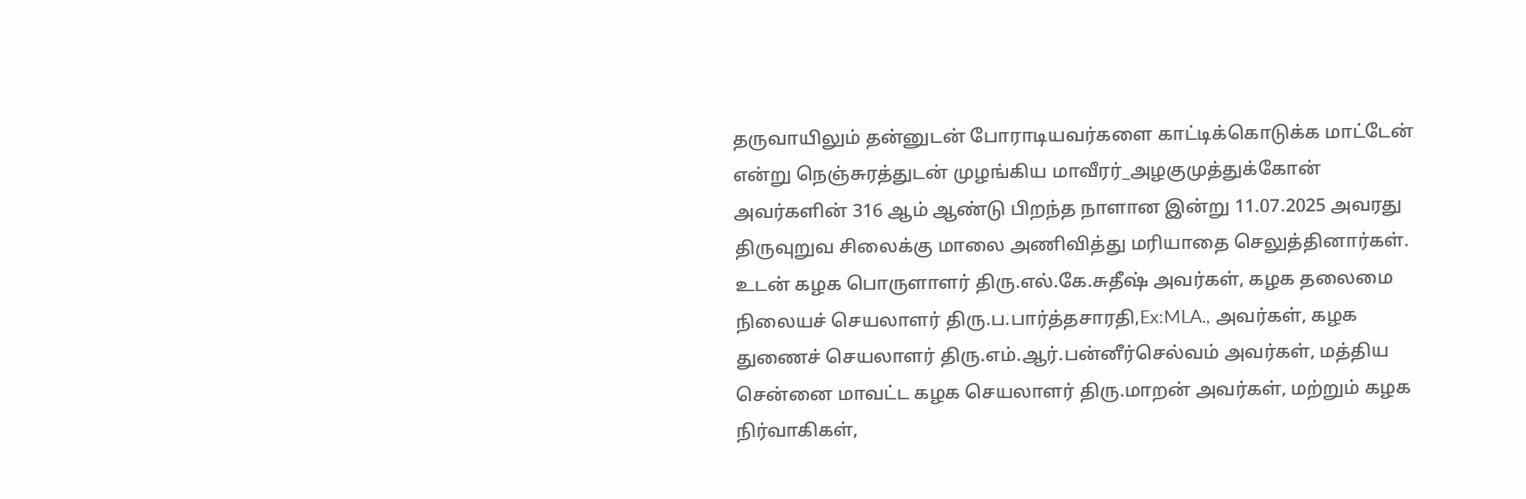தருவாயிலும் தன்னுடன் போராடியவர்களை காட்டிக்கொடுக்க மாட்டேன் என்று நெஞ்சுரத்துடன் முழங்கிய மாவீரர்_அழகுமுத்துக்கோன் அவர்களின் 316 ஆம் ஆண்டு பிறந்த நாளான இன்று 11.07.2025 அவரது திருவுறுவ சிலைக்கு மாலை அணிவித்து மரியாதை செலுத்தினார்கள். உடன் கழக பொருளாளர் திரு.எல்.கே.சுதீஷ் அவர்கள், கழக தலைமை நிலையச் செயலாளர் திரு.ப.பார்த்தசாரதி,Ex:MLA., அவர்கள், கழக துணைச் செயலாளர் திரு.எம்.ஆர்.பன்னீர்செல்வம் அவர்கள், மத்திய சென்னை மாவட்ட கழக செயலாளர் திரு.மாறன் அவர்கள், மற்றும் கழக நிர்வாகிகள்,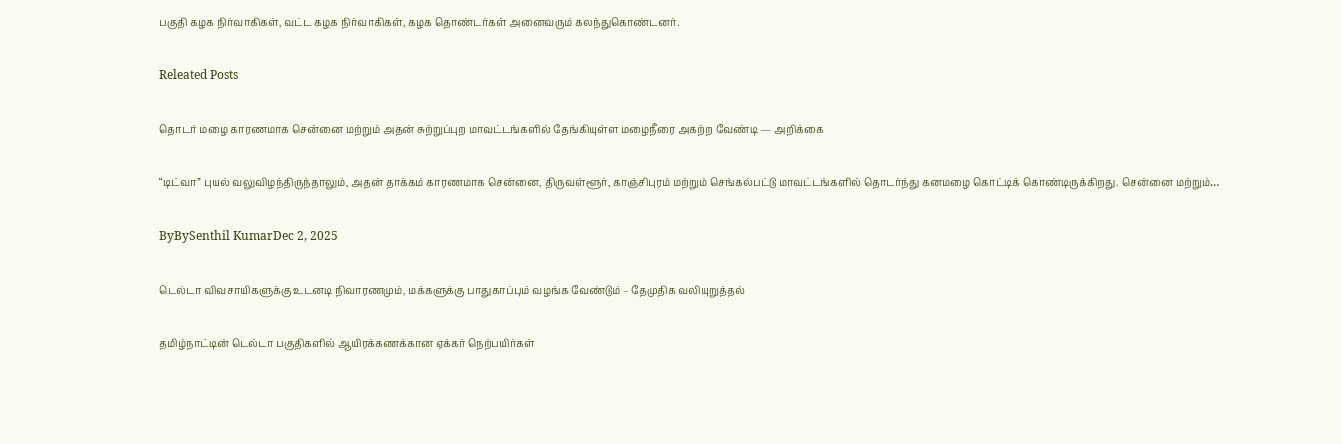பகுதி கழக நிர்வாகிகள், வட்ட கழக நிர்வாகிகள், கழக தொண்டர்கள் அனைவரும் கலந்துகொண்டனர்.

Releated Posts

தொடர் மழை காரணமாக சென்னை மற்றும் அதன் சுற்றுப்புற மாவட்டங்களில் தேங்கியுள்ள மழைநீரை அகற்ற வேண்டி — அறிக்கை

“டிட்வா” புயல் வலுவிழந்திருந்தாலும், அதன் தாக்கம் காரணமாக சென்னை, திருவள்ளூர், காஞ்சிபுரம் மற்றும் செங்கல்பட்டு மாவட்டங்களில் தொடர்ந்து கனமழை கொட்டிக் கொண்டிருக்கிறது. சென்னை மற்றும்…

ByBySenthil KumarDec 2, 2025

டெல்டா விவசாயிகளுக்கு உடனடி நிவாரணமும், மக்களுக்கு பாதுகாப்பும் வழங்க வேண்டும் – தேமுதிக வலியுறுத்தல்

தமிழ்நாட்டின் டெல்டா பகுதிகளில் ஆயிரக்கணக்கான ஏக்கர் நெற்பயிர்கள்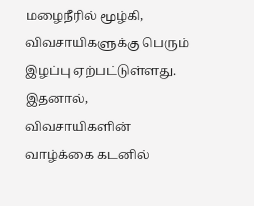மழைநீரில் மூழ்கி, விவசாயிகளுக்கு பெரும் இழப்பு ஏற்பட்டுள்ளது. இதனால், விவசாயிகளின் வாழ்க்கை கடனில்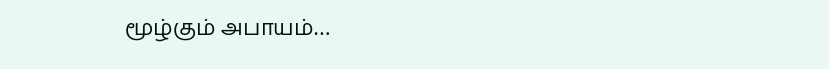மூழ்கும் அபாயம்…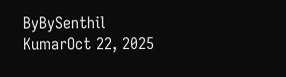ByBySenthil KumarOct 22, 2025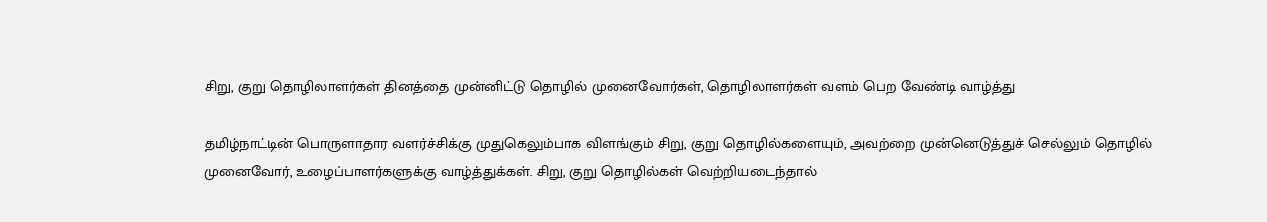சிறு, குறு தொழிலாளர்கள் தினத்தை முன்னிட்டு தொழில் முனைவோர்கள், தொழிலாளர்கள் வளம் பெற வேண்டி வாழ்த்து

தமிழ்நாட்டின் பொருளாதார வளர்ச்சிக்கு முதுகெலும்பாக விளங்கும் சிறு, குறு தொழில்களையும், அவற்றை முன்னெடுத்துச் செல்லும் தொழில் முனைவோர், உழைப்பாளர்களுக்கு வாழ்த்துக்கள். சிறு, குறு தொழில்கள் வெற்றியடைந்தால்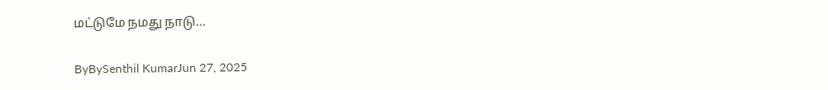மட்டுமே நமது நாடு…

ByBySenthil KumarJun 27, 2025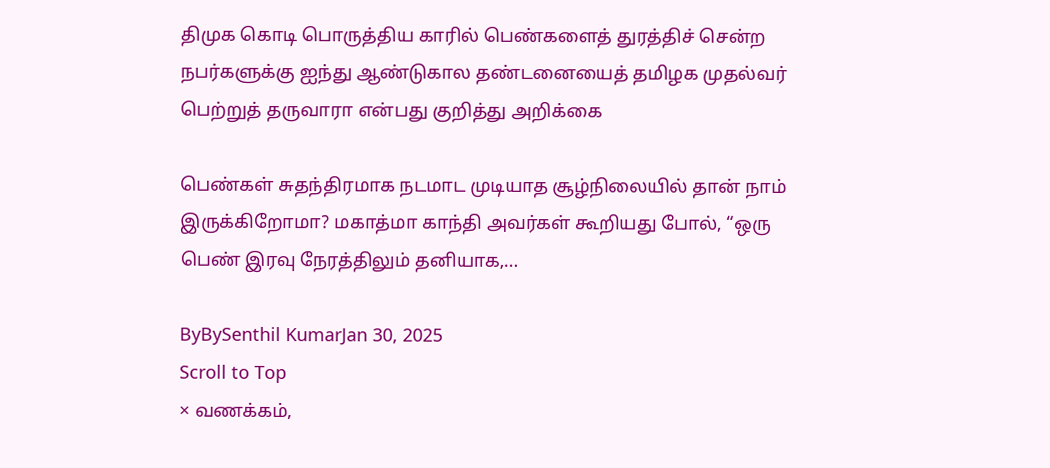திமுக கொடி பொருத்திய காரில் பெண்களைத் துரத்திச் சென்ற நபர்களுக்கு ஐந்து ஆண்டுகால தண்டனையைத் தமிழக முதல்வர் பெற்றுத் தருவாரா என்பது குறித்து அறிக்கை

பெண்கள் சுதந்திரமாக நடமாட முடியாத சூழ்நிலையில் தான் நாம் இருக்கிறோமா? மகாத்மா காந்தி அவர்கள் கூறியது போல், “ஒரு பெண் இரவு நேரத்திலும் தனியாக,…

ByBySenthil KumarJan 30, 2025
Scroll to Top
× வணக்கம்,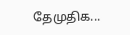தேமுதிக...